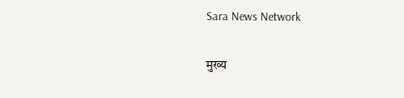Sara News Network

मुख्य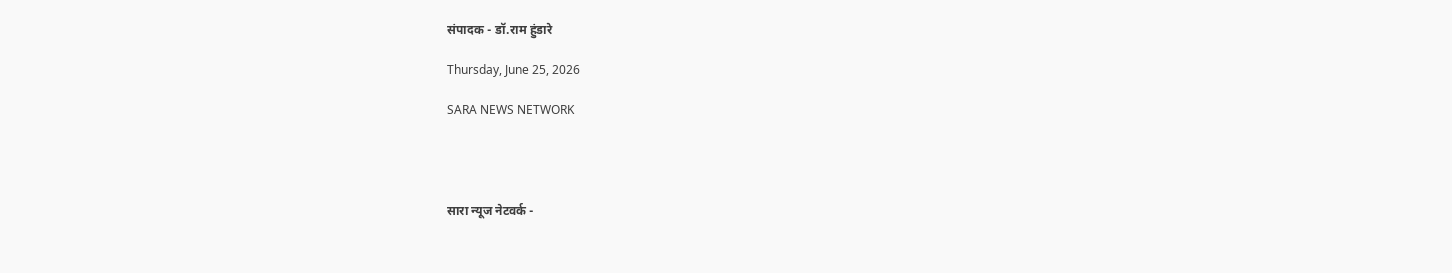संपादक - डॉ.राम हुंडारे

Thursday, June 25, 2026

SARA NEWS NETWORK




सारा न्यूज नेटवर्क -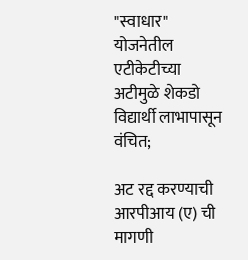"स्वाधार" योजनेतील एटीकेटीच्या अटीमुळे शेकडो विद्यार्थी लाभापासून वंचित;

अट रद्द करण्याची आरपीआय (ए) ची मागणी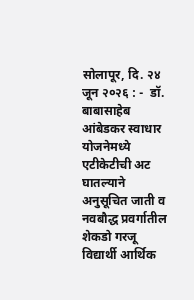सोलापूर, दि. २४ जून २०२६ : -  डॉ. बाबासाहेब आंबेडकर स्वाधार योजनेमध्ये एटीकेटीची अट घातल्याने अनुसूचित जाती व नवबौद्ध प्रवर्गातील शेकडो गरजू विद्यार्थी आर्थिक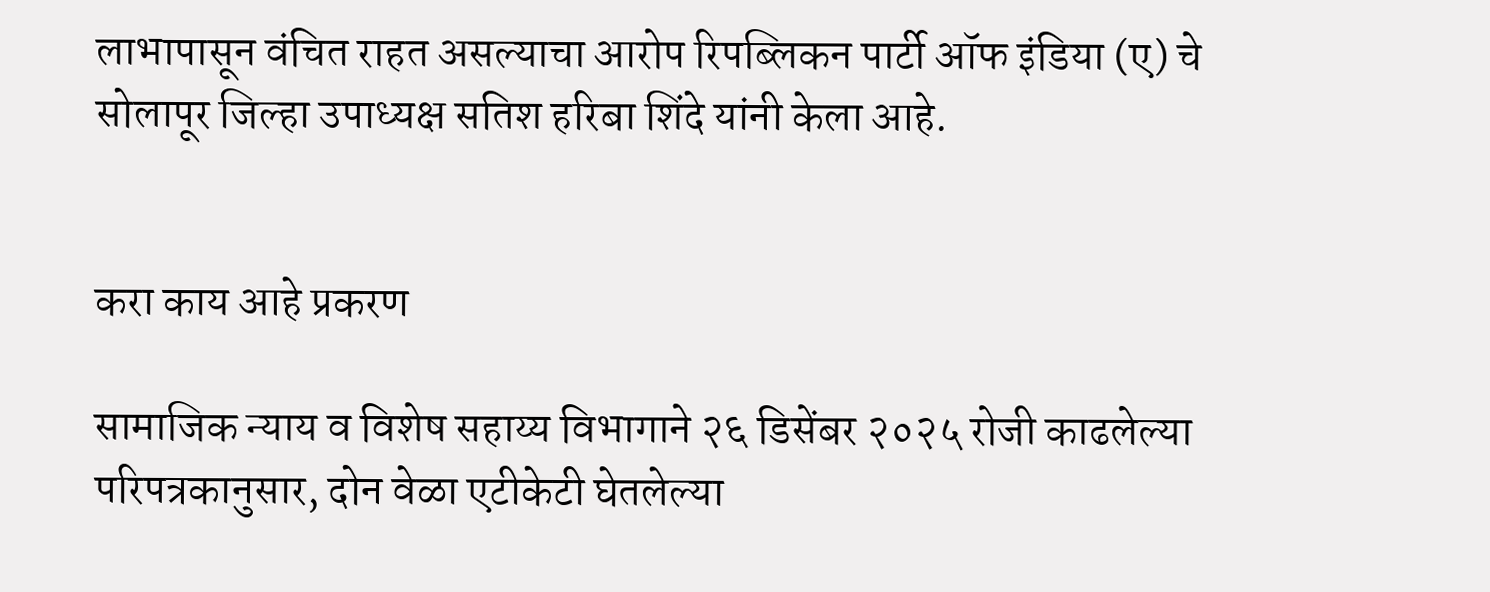लाभापासून वंचित राहत असल्याचा आरोप रिपब्लिकन पार्टी ऑफ इंडिया (ए) चे सोलापूर जिल्हा उपाध्यक्ष सतिश हरिबा शिंदे यांनी केला आहे.


करा काय आहे प्रकरण

सामाजिक न्याय व विशेष सहाय्य विभागाने २६ डिसेंबर २०२५ रोजी काढलेल्या परिपत्रकानुसार, दोन वेळा एटीकेटी घेतलेल्या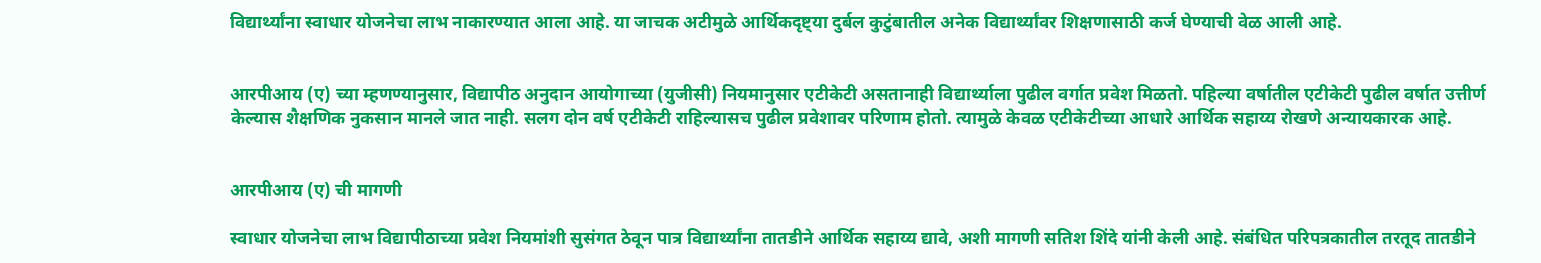विद्यार्थ्यांना स्वाधार योजनेचा लाभ नाकारण्यात आला आहे. या जाचक अटीमुळे आर्थिकदृष्ट्या दुर्बल कुटुंबातील अनेक विद्यार्थ्यांवर शिक्षणासाठी कर्ज घेण्याची वेळ आली आहे.


आरपीआय (ए) च्या म्हणण्यानुसार, विद्यापीठ अनुदान आयोगाच्या (युजीसी) नियमानुसार एटीकेटी असतानाही विद्यार्थ्याला पुढील वर्गात प्रवेश मिळतो. पहिल्या वर्षातील एटीकेटी पुढील वर्षात उत्तीर्ण केल्यास शैक्षणिक नुकसान मानले जात नाही. सलग दोन वर्ष एटीकेटी राहिल्यासच पुढील प्रवेशावर परिणाम होतो. त्यामुळे केवळ एटीकेटीच्या आधारे आर्थिक सहाय्य रोखणे अन्यायकारक आहे.


आरपीआय (ए) ची मागणी

स्वाधार योजनेचा लाभ विद्यापीठाच्या प्रवेश नियमांशी सुसंगत ठेवून पात्र विद्यार्थ्यांना तातडीने आर्थिक सहाय्य द्यावे, अशी मागणी सतिश शिंदे यांनी केली आहे. संबंधित परिपत्रकातील तरतूद तातडीने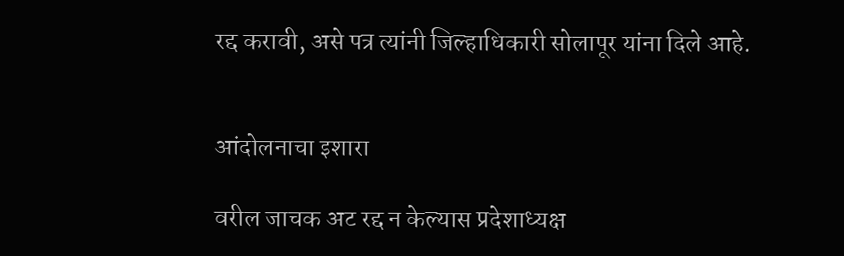रद्द करावी, असे पत्र त्यांनी जिल्हाधिकारी सोलापूर यांना दिले आहे.


आंदोलनाचा इशारा

वरील जाचक अट रद्द न केल्यास प्रदेशाध्यक्ष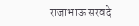राजाभाऊ सरवदे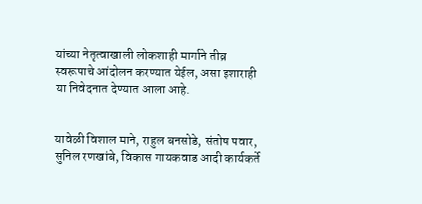यांच्या नेतृत्वाखाली लोकशाही मार्गाने तीव्र स्वरूपाचे आंदोलन करण्यात येईल, असा इशाराही या निवेदनात देण्यात आला आहे.


यावेळी विशाल माने, राहुल बनसोडे, संतोष पवार, सुनिल रणखांबे, विकास गायकवाड आदी कार्यकर्ते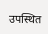उपस्थित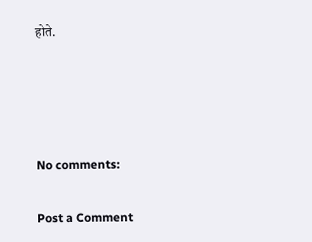होते.




No comments:

Post a Comment